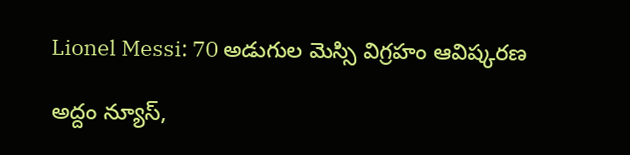Lionel Messi: 70 అడుగుల మెస్సి విగ్రహం ఆవిష్కరణ

అద్దం న్యూస్,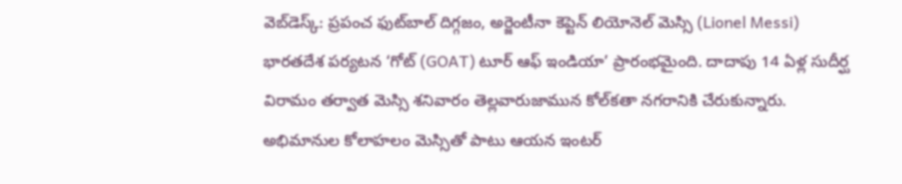వెబ్‌డెస్క్: ప్రపంచ ఫుట్‌బాల్ దిగ్గజం, అర్జెంటీనా కెప్టెన్ లియోనెల్ మెస్సి (Lionel Messi) భారతదేశ పర్యటన ‘గోట్‌ (GOAT) టూర్‌ ఆఫ్‌ ఇండియా’ ప్రారంభమైంది. దాదాపు 14 ఏళ్ల సుదీర్ఘ విరామం తర్వాత మెస్సి శనివారం తెల్లవారుజామున కోల్‌కతా నగరానికి చేరుకున్నారు. అభిమానుల కోలాహలం మెస్సితో పాటు ఆయన ఇంటర్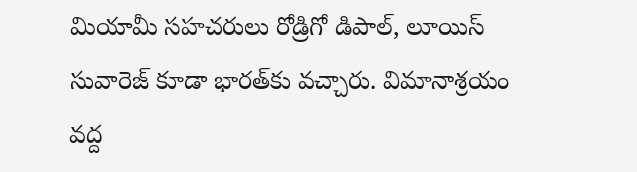మియామీ సహచరులు రోడ్రిగో డిపాల్, లూయిస్ సువారెజ్ కూడా భారత్‌కు వచ్చారు. విమానాశ్రయం వద్ద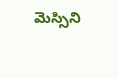మెస్సిని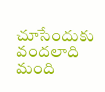చూసేందుకు వందలాది మంది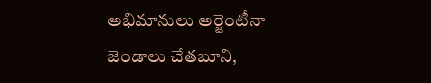అభిమానులు అర్జెంటీనా జెండాలు చేతబూని,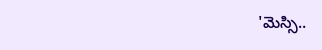'మెస్సి..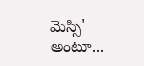మెస్సి' అంటూ...